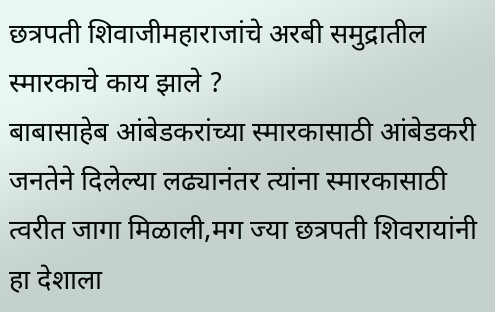छत्रपती शिवाजीमहाराजांचे अरबी समुद्रातील स्मारकाचे काय झाले ?
बाबासाहेब आंबेडकरांच्या स्मारकासाठी आंबेडकरी जनतेने दिलेल्या लढ्यानंतर त्यांना स्मारकासाठी त्वरीत जागा मिळाली,मग ज्या छत्रपती शिवरायांनी हा देशाला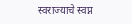स्वराज्याचे स्वप्न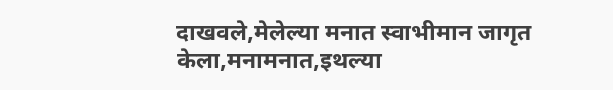दाखवले,मेलेल्या मनात स्वाभीमान जागृत केला,मनामनात,इथल्या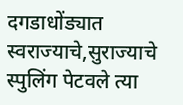दगडाधोंड्यात स्वराज्याचे,सुराज्याचे स्पुलिंग पेटवले त्या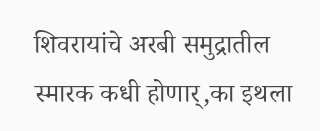शिवरायांचे अरबी समुद्रातील स्मारक कधी होणार्,का इथला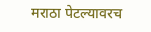मराठा पेटल्यावरच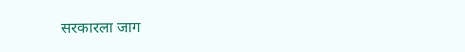सरकारला जाग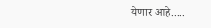येणार आहे.....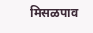मिसळपाव